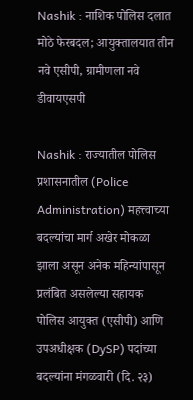Nashik : नाशिक पोलिस दलात मोठे फेरबदल; आयुक्तालयात तीन नवे एसीपी, ग्रामीणला नवे डीवायएसपी

Nashik : राज्यातील पोलिस प्रशासनातील (Police Administration) महत्त्वाच्या बदल्यांचा मार्ग अखेर मोकळा झाला असून अनेक महिन्यांपासून प्रलंबित असलेल्या सहायक पोलिस आयुक्त (एसीपी) आणि उपअधीक्षक (DySP) पदांच्या बदल्यांना मंगळवारी (दि. २३)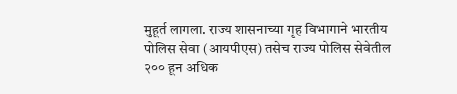मुहूर्त लागला. राज्य शासनाच्या गृह विभागाने भारतीय पोलिस सेवा (आयपीएस) तसेच राज्य पोलिस सेवेतील २०० हून अधिक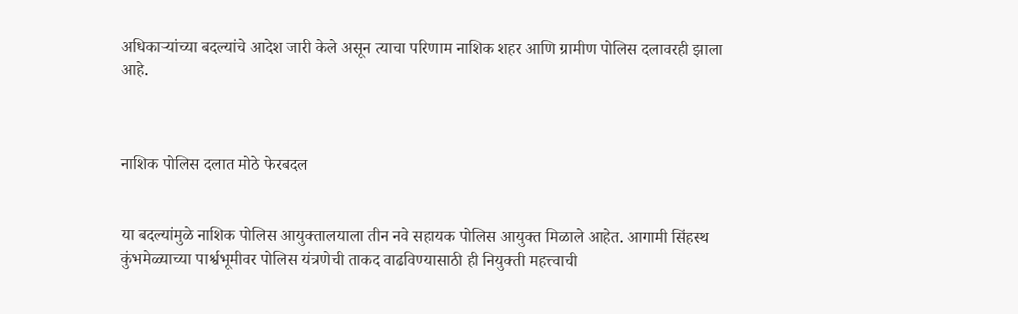अधिकाऱ्यांच्या बदल्यांचे आदेश जारी केले असून त्याचा परिणाम नाशिक शहर आणि ग्रामीण पोलिस दलावरही झाला आहे.



नाशिक पोलिस दलात मोठे फेरबदल


या बदल्यांमुळे नाशिक पोलिस आयुक्तालयाला तीन नवे सहायक पोलिस आयुक्त मिळाले आहेत. आगामी सिंहस्थ कुंभमेळ्याच्या पार्श्वभूमीवर पोलिस यंत्रणेची ताकद वाढविण्यासाठी ही नियुक्ती महत्त्वाची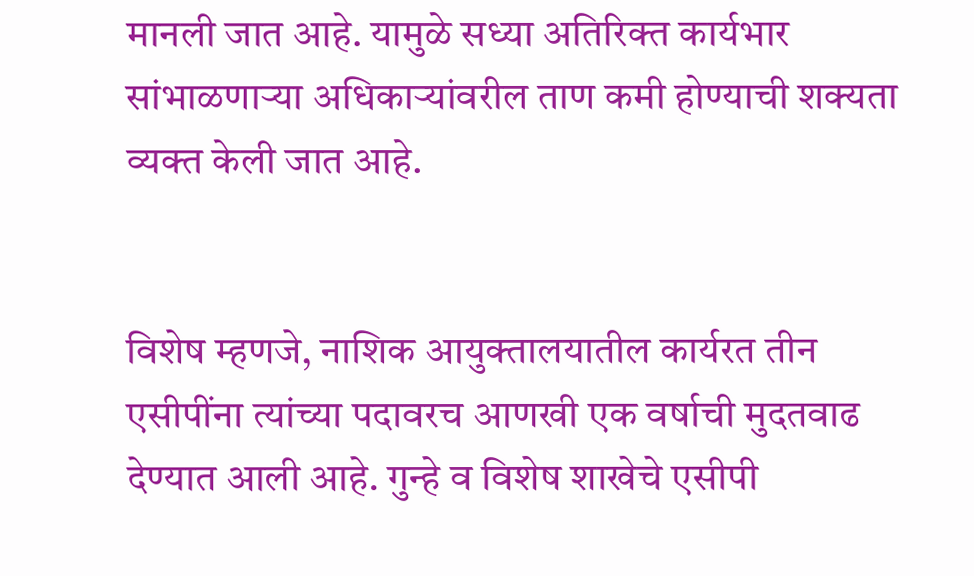मानली जात आहे. यामुळे सध्या अतिरिक्त कार्यभार सांभाळणाऱ्या अधिकाऱ्यांवरील ताण कमी होण्याची शक्यता व्यक्त केली जात आहे.


विशेष म्हणजे, नाशिक आयुक्तालयातील कार्यरत तीन एसीपींना त्यांच्या पदावरच आणखी एक वर्षाची मुदतवाढ देण्यात आली आहे. गुन्हे व विशेष शाखेचे एसीपी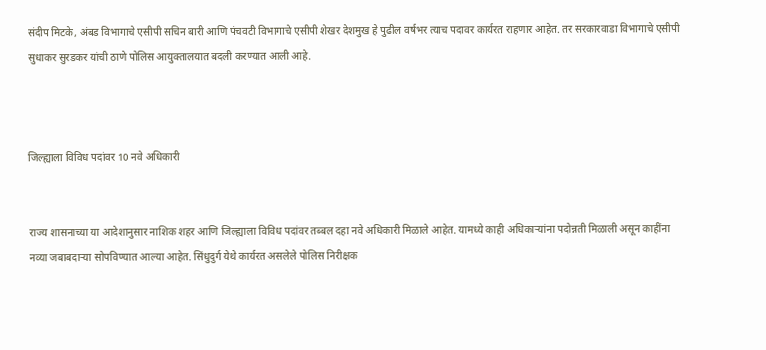संदीप मिटके, अंबड विभागाचे एसीपी सचिन बारी आणि पंचवटी विभागाचे एसीपी शेखर देशमुख हे पुढील वर्षभर त्याच पदावर कार्यरत राहणार आहेत. तर सरकारवाडा विभागाचे एसीपी सुधाकर सुरडकर यांची ठाणे पोलिस आयुक्तालयात बदली करण्यात आली आहे.



जिल्ह्याला विविध पदांवर 10 नवे अधिकारी


राज्य शासनाच्या या आदेशानुसार नाशिक शहर आणि जिल्ह्याला विविध पदांवर तब्बल दहा नवे अधिकारी मिळाले आहेत. यामध्ये काही अधिकाऱ्यांना पदोन्नती मिळाली असून काहींना नव्या जबाबदाऱ्या सोपविण्यात आल्या आहेत. सिंधुदुर्ग येथे कार्यरत असलेले पोलिस निरीक्षक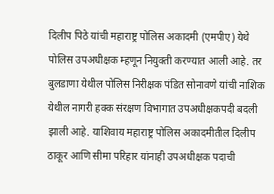दिलीप पिठे यांची महाराष्ट्र पोलिस अकादमी (एमपीए) येथे पोलिस उपअधीक्षक म्हणून नियुक्ती करण्यात आली आहे. तर बुलडाणा येथील पोलिस निरीक्षक पंडित सोनावणे यांची नाशिक येथील नागरी हक्क संरक्षण विभागात उपअधीक्षकपदी बदली झाली आहे. याशिवाय महाराष्ट्र पोलिस अकादमीतील दिलीप ठाकूर आणि सीमा परिहार यांनाही उपअधीक्षक पदाची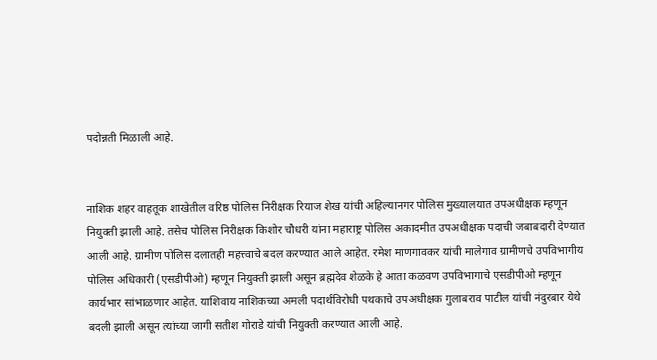पदोन्नती मिळाली आहे.


नाशिक शहर वाहतूक शाखेतील वरिष्ठ पोलिस निरीक्षक रियाज शेख यांची अहिल्यानगर पोलिस मुख्यालयात उपअधीक्षक म्हणून नियुक्ती झाली आहे. तसेच पोलिस निरीक्षक किशोर चौधरी यांना महाराष्ट्र पोलिस अकादमीत उपअधीक्षक पदाची जबाबदारी देण्यात आली आहे. ग्रामीण पोलिस दलातही महत्त्वाचे बदल करण्यात आले आहेत. रमेश माणगावकर यांची मालेगाव ग्रामीणचे उपविभागीय पोलिस अधिकारी (एसडीपीओ) म्हणून नियुक्ती झाली असून ब्रह्मदेव शेळके हे आता कळवण उपविभागाचे एसडीपीओ म्हणून कार्यभार सांभाळणार आहेत. याशिवाय नाशिकच्या अमली पदार्थविरोधी पथकाचे उपअधीक्षक गुलाबराव पाटील यांची नंदुरबार येथे बदली झाली असून त्यांच्या जागी सतीश गोराडे यांची नियुक्ती करण्यात आली आहे.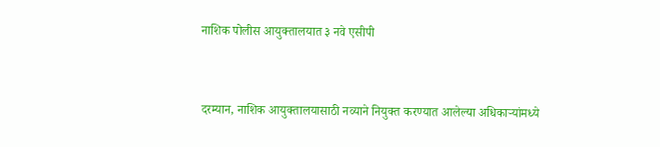नाशिक पोलीस आयुक्तालयात ३ नवे एसीपी


दरम्यान, नाशिक आयुक्तालयासाठी नव्याने नियुक्त करण्यात आलेल्या अधिकाऱ्यांमध्ये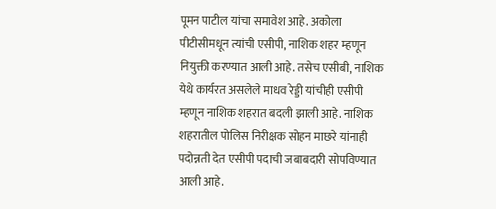पूमन पाटील यांचा समावेश आहे. अकोला पीटीसीमधून त्यांची एसीपी, नाशिक शहर म्हणून नियुक्ती करण्यात आली आहे. तसेच एसीबी, नाशिक येथे कार्यरत असलेले माधव रेड्डी यांचीही एसीपी म्हणून नाशिक शहरात बदली झाली आहे. नाशिक शहरातील पोलिस निरीक्षक सोहन माछरे यांनाही पदोन्नती देत एसीपी पदाची जबाबदारी सोपविण्यात आली आहे.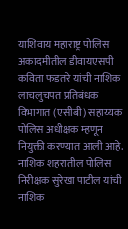याशिवाय महाराष्ट्र पोलिस अकादमीतील डीवायएसपी कविता फडतरे यांची नाशिक लाचलुचपत प्रतिबंधक विभागात (एसीबी) सहाय्यक पोलिस अधीक्षक म्हणून नियुक्ती करण्यात आली आहे. नाशिक शहरातील पोलिस निरीक्षक सुरेखा पाटील यांची नाशिक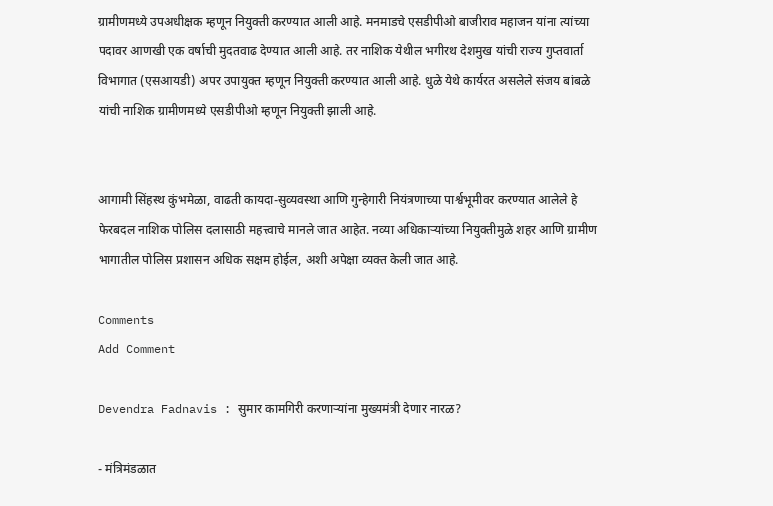ग्रामीणमध्ये उपअधीक्षक म्हणून नियुक्ती करण्यात आली आहे. मनमाडचे एसडीपीओ बाजीराव महाजन यांना त्यांच्या पदावर आणखी एक वर्षाची मुदतवाढ देण्यात आली आहे. तर नाशिक येथील भगीरथ देशमुख यांची राज्य गुप्तवार्ता विभागात (एसआयडी) अपर उपायुक्त म्हणून नियुक्ती करण्यात आली आहे. धुळे येथे कार्यरत असलेले संजय बांबळे यांची नाशिक ग्रामीणमध्ये एसडीपीओ म्हणून नियुक्ती झाली आहे.


आगामी सिंहस्थ कुंभमेळा, वाढती कायदा-सुव्यवस्था आणि गुन्हेगारी नियंत्रणाच्या पार्श्वभूमीवर करण्यात आलेले हे फेरबदल नाशिक पोलिस दलासाठी महत्त्वाचे मानले जात आहेत. नव्या अधिकाऱ्यांच्या नियुक्तीमुळे शहर आणि ग्रामीण भागातील पोलिस प्रशासन अधिक सक्षम होईल, अशी अपेक्षा व्यक्त केली जात आहे.

Comments
Add Comment

Devendra Fadnavis : सुमार कामगिरी करणाऱ्यांना मुख्यमंत्री देणार नारळ?

- मंत्रिमंडळात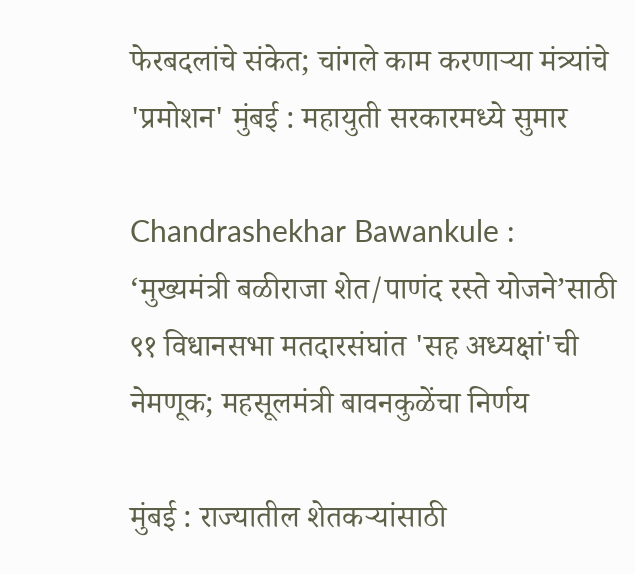फेरबदलांचे संकेत; चांगले काम करणाऱ्या मंत्र्यांचे 'प्रमोशन' मुंबई : महायुती सरकारमध्ये सुमार

Chandrashekhar Bawankule : ‘मुख्यमंत्री बळीराजा शेत/पाणंद रस्ते योजने’साठी ९१ विधानसभा मतदारसंघांत 'सह अध्यक्षां'ची नेमणूक; महसूलमंत्री बावनकुळेंचा निर्णय

मुंबई : राज्यातील शेतकऱ्यांसाठी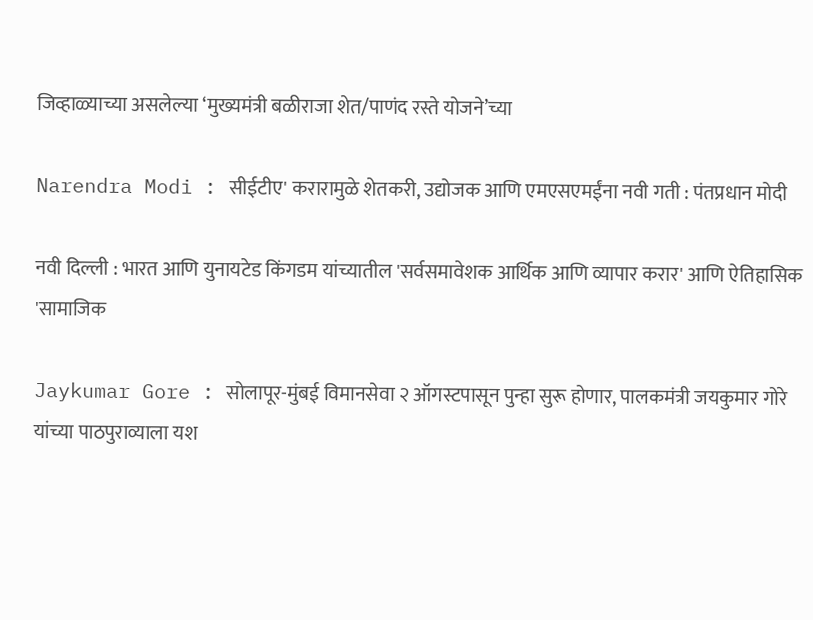जिव्हाळ्याच्या असलेल्या ‘मुख्यमंत्री बळीराजा शेत/पाणंद रस्ते योजने’च्या

Narendra Modi : सीईटीए' करारामुळे शेतकरी, उद्योजक आणि एमएसएमईंना नवी गती : पंतप्रधान मोदी

नवी दिल्ली : भारत आणि युनायटेड किंगडम यांच्यातील 'सर्वसमावेशक आर्थिक आणि व्यापार करार' आणि ऐतिहासिक 'सामाजिक

Jaykumar Gore : सोलापूर-मुंबई विमानसेवा २ ऑगस्टपासून पुन्हा सुरू होणार, पालकमंत्री जयकुमार गोरे यांच्या पाठपुराव्याला यश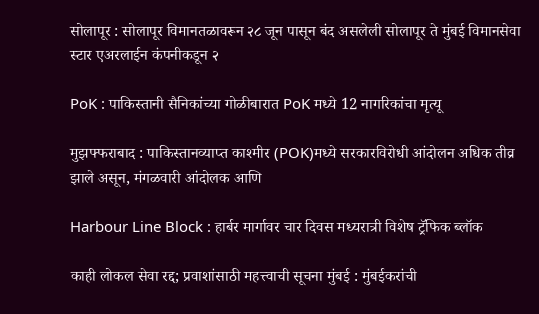सोलापूर : सोलापूर विमानतळावरून २८ जून पासून बंद असलेली सोलापूर ते मुंबई विमानसेवा स्टार एअरलाईन कंपनीकडून २

PoK : पाकिस्तानी सैनिकांच्या गोळीबारात PoK मध्ये 12 नागरिकांचा मृत्यू

मुझफ्फराबाद : पाकिस्तानव्याप्त काश्मीर (POK)मध्ये सरकारविरोधी आंदोलन अधिक तीव्र झाले असून, मंगळवारी आंदोलक आणि

Harbour Line Block : हार्बर मार्गावर चार दिवस मध्यरात्री विशेष ट्रॅफिक ब्लॉक

काही लोकल सेवा रद्द; प्रवाशांसाठी महत्त्वाची सूचना मुंबई : मुंबईकरांची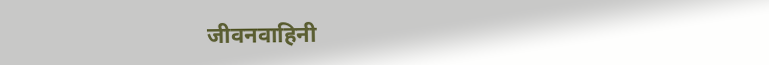जीवनवाहिनी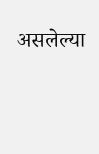असलेल्या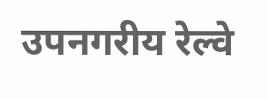उपनगरीय रेल्वे